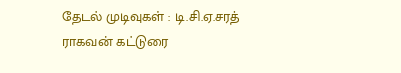தேடல் முடிவுகள் : டி.சி.ஏ.சரத் ராகவன் கட்டுரை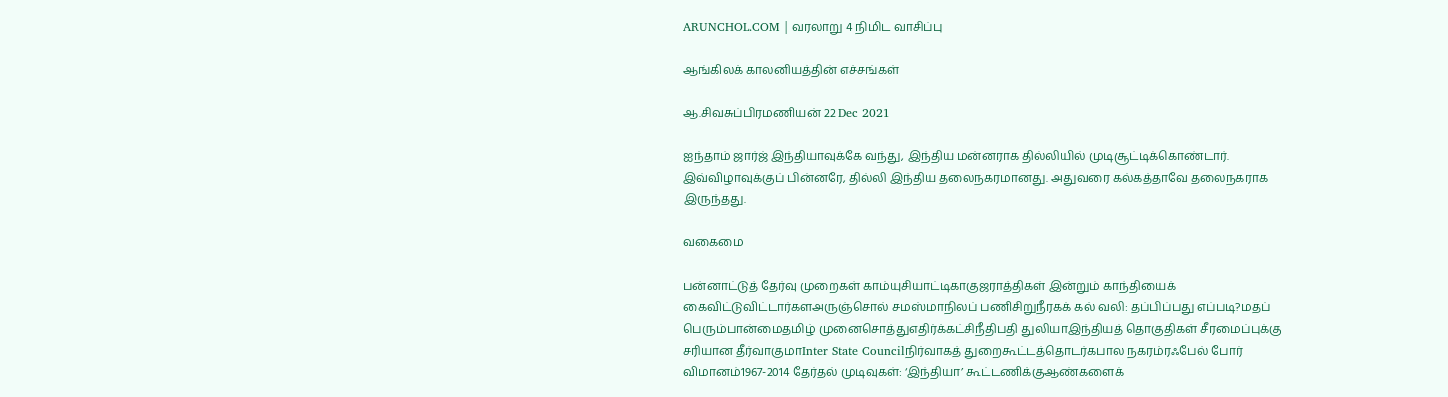ARUNCHOL.COM | வரலாறு 4 நிமிட வாசிப்பு

ஆங்கிலக் காலனியத்தின் எச்சங்கள்

ஆ.சிவசுப்பிரமணியன் 22 Dec 2021

ஐந்தாம் ஜார்ஜ் இந்தியாவுக்கே வந்து, இந்திய மன்னராக தில்லியில் முடிசூட்டிக்கொண்டார். இவ்விழாவுக்குப் பின்னரே, தில்லி இந்திய தலைநகரமானது. அதுவரை கல்கத்தாவே தலைநகராக இருந்தது.

வகைமை

பன்னாட்டுத் தேர்வு முறைகள் காம்யுசியாட்டிகாகுஜராத்திகள் இன்றும் காந்தியைக் கைவிட்டுவிட்டார்களஅருஞ்சொல் சமஸ்மாநிலப் பணிசிறுநீரகக் கல் வலி: தப்பிப்பது எப்படி?மதப் பெரும்பான்மைதமிழ் முனைசொத்துஎதிர்க்கட்சிநீதிபதி துலியாஇந்தியத் தொகுதிகள் சீரமைப்புக்கு சரியான தீர்வாகுமாInter State Councilநிர்வாகத் துறைகூட்டத்தொடர்கபால நகரம்ரஃபேல் போர் விமானம்1967-2014 தேர்தல் முடிவுகள்: ‘இந்தியா’ கூட்டணிக்குஆண்களைக்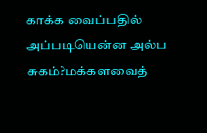காக்க வைப்பதில் அப்படியென்ன அல்ப சுகம்?மக்களவைத்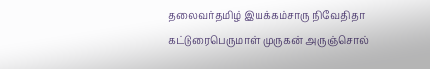தலைவர்தமிழ் இயக்கம்சாரு நிவேதிதா கட்டுரைபெருமாள் முருகன் அருஞ்சொல்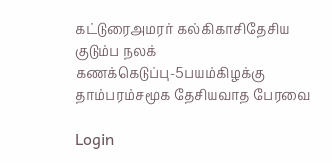கட்டுரைஅமரர் கல்கிகாசிதேசிய குடும்ப நலக் கணக்கெடுப்பு-5பயம்கிழக்கு தாம்பரம்சமூக தேசியவாத பேரவை

Login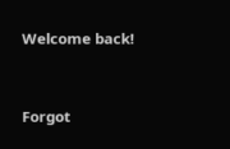Welcome back!



Forgot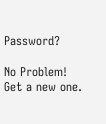Password?

No Problem! Get a new one.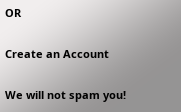OR

Create an Account

We will not spam you!